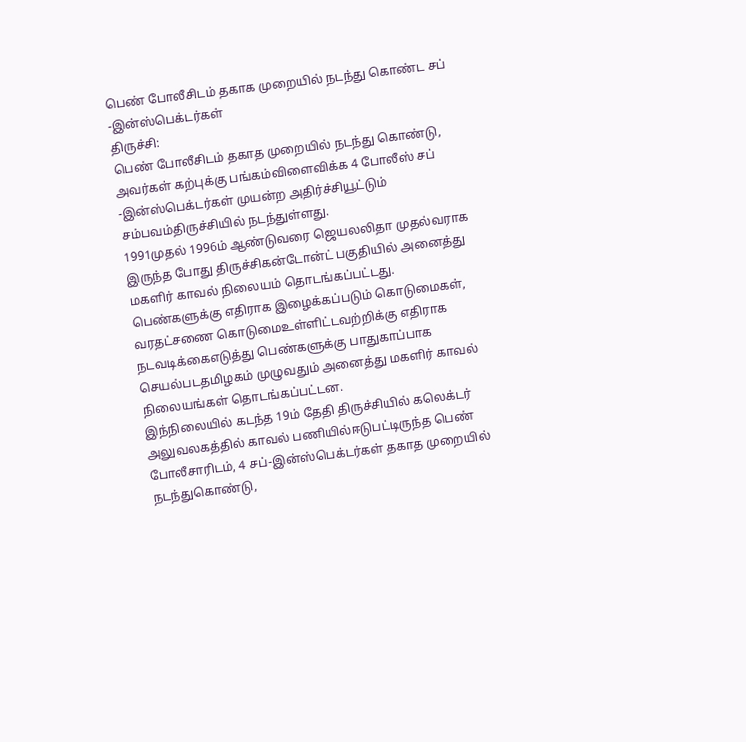பெண் போலீசிடம் தகாக முறையில் நடந்து கொண்ட சப் -இன்ஸ்பெக்டர்கள்
திருச்சி:
பெண் போலீசிடம் தகாத முறையில் நடந்து கொண்டு, அவர்கள் கற்புக்கு பங்கம்விளைவிக்க 4 போலீஸ் சப் -இன்ஸ்பெக்டர்கள் முயன்ற அதிர்ச்சியூட்டும் சம்பவம்திருச்சியில் நடந்துள்ளது.
1991முதல் 1996ம் ஆண்டுவரை ஜெயலலிதா முதல்வராக இருந்த போது திருச்சிகன்டோன்ட் பகுதியில் அனைத்து மகளிர் காவல் நிலையம் தொடங்கப்பட்டது.
பெண்களுக்கு எதிராக இழைக்கப்படும் கொடுமைகள், வரதட்சணை கொடுமைஉள்ளிட்டவற்றிக்கு எதிராக நடவடிக்கைஎடுத்து பெண்களுக்கு பாதுகாப்பாக செயல்படதமிழகம் முழுவதும் அனைத்து மகளிர் காவல் நிலையங்கள் தொடங்கப்பட்டன.
இந்நிலையில் கடந்த 19ம் தேதி திருச்சியில் கலெக்டர் அலுவலகத்தில் காவல் பணியில்ஈடுபட்டிருந்த பெண் போலீசாரிடம், 4 சப்-இன்ஸ்பெக்டர்கள் தகாத முறையில் நடந்துகொண்டு,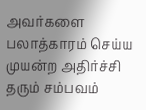அவர்களை பலாத்காரம் செய்ய முயன்ற அதிர்ச்சி தரும் சம்பவம்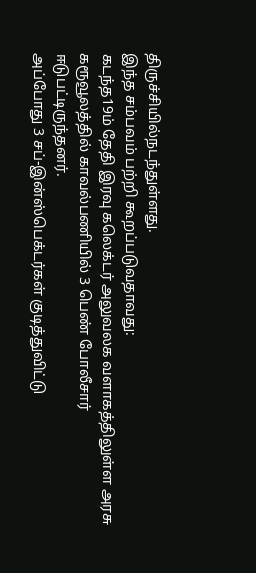திருச்சியில்நடந்துள்ளது.
இந்த சம்பவம் பற்றி கூறப்படுவதாவது:
கடந்த19ம் தேதி இரவு கலெக்டர் அலுவலக வளாகத்திலுள்ள அரசு கரூவூலத்தில் காவல்பணியில் 3 பெண் போலீசார் ஈடுபட்டிருந்தனர்.
அப்போது 3 சப்-இன்ஸ்பெக்டர்கள் குடித்துவிட்டு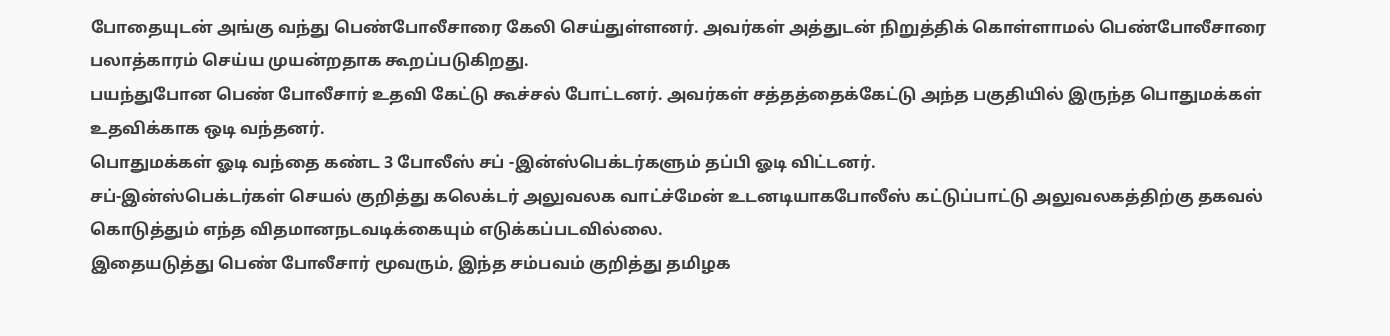போதையுடன் அங்கு வந்து பெண்போலீசாரை கேலி செய்துள்ளனர். அவர்கள் அத்துடன் நிறுத்திக் கொள்ளாமல் பெண்போலீசாரை பலாத்காரம் செய்ய முயன்றதாக கூறப்படுகிறது.
பயந்துபோன பெண் போலீசார் உதவி கேட்டு கூச்சல் போட்டனர். அவர்கள் சத்தத்தைக்கேட்டு அந்த பகுதியில் இருந்த பொதுமக்கள் உதவிக்காக ஒடி வந்தனர்.
பொதுமக்கள் ஓடி வந்தை கண்ட 3 போலீஸ் சப் -இன்ஸ்பெக்டர்களும் தப்பி ஓடி விட்டனர்.
சப்-இன்ஸ்பெக்டர்கள் செயல் குறித்து கலெக்டர் அலுவலக வாட்ச்மேன் உடனடியாகபோலீஸ் கட்டுப்பாட்டு அலுவலகத்திற்கு தகவல் கொடுத்தும் எந்த விதமானநடவடிக்கையும் எடுக்கப்படவில்லை.
இதையடுத்து பெண் போலீசார் மூவரும், இந்த சம்பவம் குறித்து தமிழக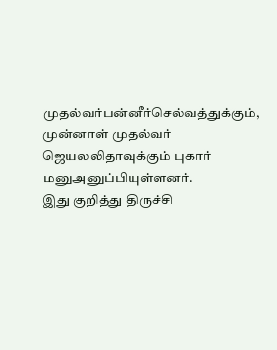முதல்வர்பன்னீர்செல்வத்துக்கும், முன்னாள் முதல்வர் ஜெயலலிதாவுக்கும் புகார் மனுஅனுப்பியுள்ளனர்.
இது குறித்து திருச்சி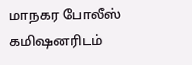மாநகர போலீஸ் கமிஷனரிடம்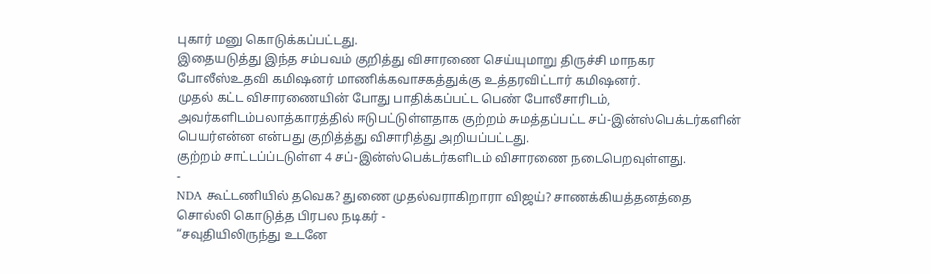புகார் மனு கொடுக்கப்பட்டது.
இதையடுத்து இந்த சம்பவம் குறித்து விசாரணை செய்யுமாறு திருச்சி மாநகர போலீஸ்உதவி கமிஷனர் மாணிக்கவாசகத்துக்கு உத்தரவிட்டார் கமிஷனர்.
முதல் கட்ட விசாரணையின் போது பாதிக்கப்பட்ட பெண் போலீசாரிடம், அவர்களிடம்பலாத்காரத்தில் ஈடுபட்டுள்ளதாக குற்றம் சுமத்தப்பட்ட சப்-இன்ஸ்பெக்டர்களின் பெயர்என்ன என்பது குறித்த்து விசாரித்து அறியப்பட்டது.
குற்றம் சாட்டப்ப்டடுள்ள 4 சப்-இன்ஸ்பெக்டர்களிடம் விசாரணை நடைபெறவுள்ளது.
-
NDA கூட்டணியில் தவெக? துணை முதல்வராகிறாரா விஜய்? சாணக்கியத்தனத்தை சொல்லி கொடுத்த பிரபல நடிகர் -
“சவுதியிலிருந்து உடனே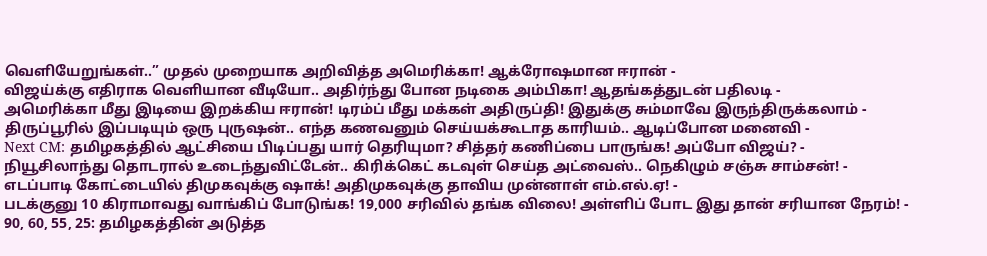வெளியேறுங்கள்..” முதல் முறையாக அறிவித்த அமெரிக்கா! ஆக்ரோஷமான ஈரான் -
விஜய்க்கு எதிராக வெளியான வீடியோ.. அதிர்ந்து போன நடிகை அம்பிகா! ஆதங்கத்துடன் பதிலடி -
அமெரிக்கா மீது இடியை இறக்கிய ஈரான்! டிரம்ப் மீது மக்கள் அதிருப்தி! இதுக்கு சும்மாவே இருந்திருக்கலாம் -
திருப்பூரில் இப்படியும் ஒரு புருஷன்.. எந்த கணவனும் செய்யக்கூடாத காரியம்.. ஆடிப்போன மனைவி -
Next CM: தமிழகத்தில் ஆட்சியை பிடிப்பது யார் தெரியுமா? சித்தர் கணிப்பை பாருங்க! அப்போ விஜய்? -
நியூசிலாந்து தொடரால் உடைந்துவிட்டேன்.. கிரிக்கெட் கடவுள் செய்த அட்வைஸ்.. நெகிழும் சஞ்சு சாம்சன்! -
எடப்பாடி கோட்டையில் திமுகவுக்கு ஷாக்! அதிமுகவுக்கு தாவிய முன்னாள் எம்.எல்.ஏ! -
படக்குனு 10 கிராமாவது வாங்கிப் போடுங்க! 19,000 சரிவில் தங்க விலை! அள்ளிப் போட இது தான் சரியான நேரம்! -
90, 60, 55, 25: தமிழகத்தின் அடுத்த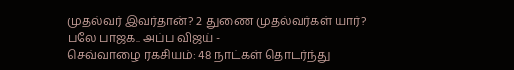முதல்வர் இவர்தான்? 2 துணை முதல்வர்கள் யார்? பலே பாஜக.. அப்ப விஜய் -
செவ்வாழை ரகசியம்: 48 நாட்கள் தொடர்ந்து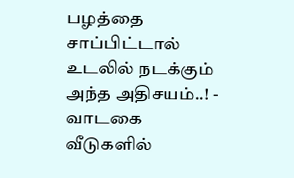பழத்தை சாப்பிட்டால் உடலில் நடக்கும் அந்த அதிசயம்..! -
வாடகை வீடுகளில்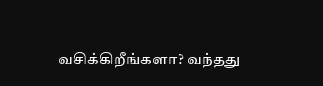வசிக்கிறீங்களா? வந்தது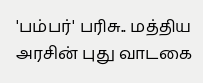'பம்பர்' பரிசு.. மத்திய அரசின் புது வாடகை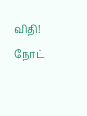விதி! நோட்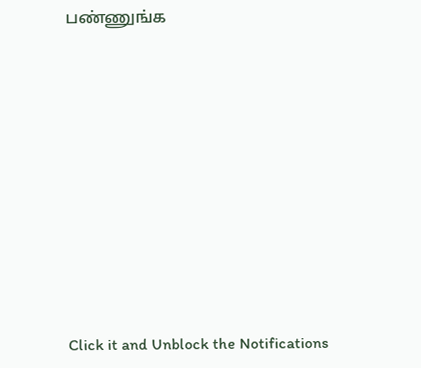பண்ணுங்க












Click it and Unblock the Notifications